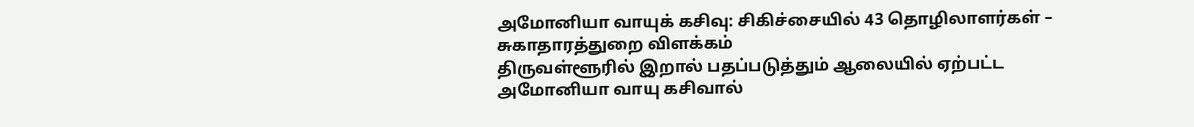அமோனியா வாயுக் கசிவு: சிகிச்சையில் 43 தொழிலாளர்கள் – சுகாதாரத்துறை விளக்கம்
திருவள்ளூரில் இறால் பதப்படுத்தும் ஆலையில் ஏற்பட்ட அமோனியா வாயு கசிவால்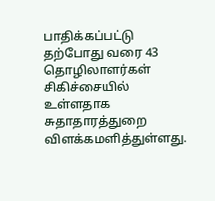பாதிக்கப்பட்டு தற்போது வரை 43 தொழிலாளர்கள் சிகிச்சையில் உள்ளதாக சுதாதாரத்துறை விளக்கமளித்துள்ளது.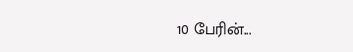10 பேரின்...